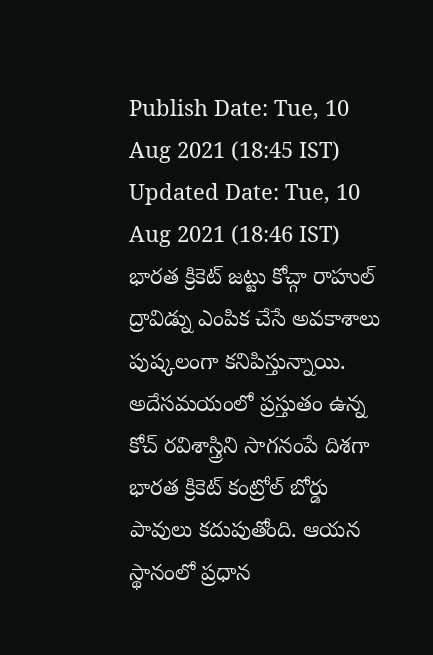Publish Date: Tue, 10 Aug 2021 (18:45 IST)
Updated Date: Tue, 10 Aug 2021 (18:46 IST)
భారత క్రికెట్ జట్టు కోచ్గా రాహుల్ ద్రావిడ్ను ఎంపిక చేసే అవకాశాలు పుష్కలంగా కనిపిస్తున్నాయి. అదేసమయంలో ప్రస్తుతం ఉన్న కోచ్ రవిశాస్త్రిని సాగనంపే దిశగా భారత క్రికెట్ కంట్రోల్ బోర్డు పావులు కదుపుతోంది. ఆయన స్థానంలో ప్రధాన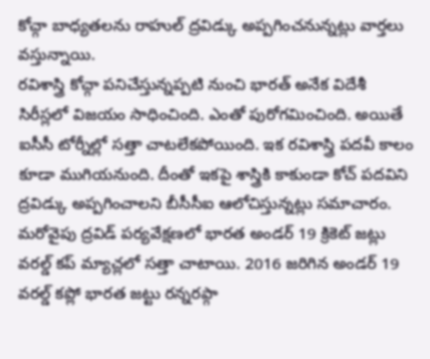కోచ్గా బాధ్యతలను రాహుల్ ద్రవిడ్కు అప్పగించనున్నట్లు వార్తలు వస్తున్నాయి.
రవిశాస్త్రి కోచ్గా పనిచేస్తున్నప్పటి నుంచి భారత్ అనేక విదేశీ సిరీస్లలో విజయం సాధించింది. ఎంతో పురోగమించింది. అయితే ఐసీసీ టోర్నీల్లో సత్తా చాటలేకపోయింది. ఇక రవిశాస్త్రి పదవీ కాలం కూడా ముగియనుంది. దీంతో ఇకపై శాస్త్రికి కాకుండా కోచ్ పదవిని ద్రవిడ్కు అప్పగించాలని బీసీసీఐ ఆలోచిస్తున్నట్లు సమాచారం.
మరోవైపు ద్రవిడ్ పర్యవేక్షణలో భారత అండర్ 19 క్రికెట్ జట్లు వరల్డ్ కప్ మ్యాచ్లలో సత్తా చాటాయి. 2016 జరిగిన అండర్ 19 వరల్డ్ కప్లో భారత జట్టు రన్నరప్గా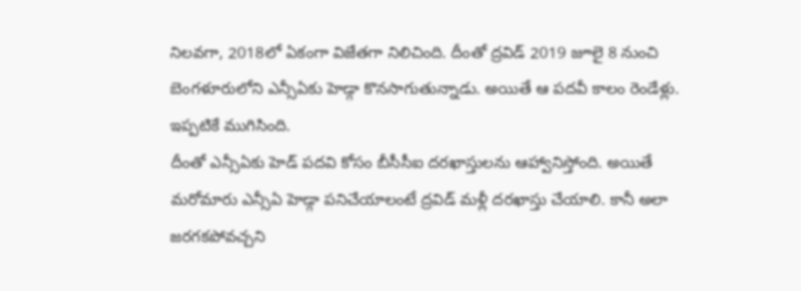నిలవగా, 2018లో ఏకంగా విజేతగా నిలిచింది. దీంతో ద్రవిడ్ 2019 జూలై 8 నుంచి బెంగళూరులోని ఎన్సీఏకు హెడ్గా కొనసాగుతున్నాడు. అయితే ఆ పదవీ కాలం రెండేళ్లు. ఇప్పటికే ముగిసింది.
దీంతో ఎన్సీఏకు హెడ్ పదవి కోసం బీసీసీఐ దరఖాస్తులను ఆహ్వానిస్తోంది. అయితే మరోమారు ఎన్సీఏ హెడ్గా పనిచేయాలంటే ద్రవిడ్ మళ్లీ దరఖాస్తు చేయాలి. కానీ అలా జరగకపోవచ్చని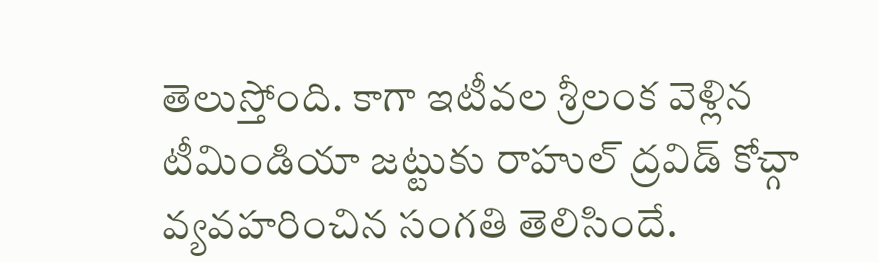తెలుస్తోంది. కాగా ఇటీవల శ్రీలంక వెళ్లిన టీమిండియా జట్టుకు రాహుల్ ద్రవిడ్ కోచ్గా వ్యవహరించిన సంగతి తెలిసిందే.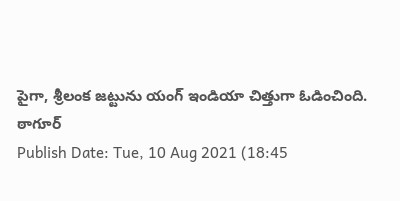పైగా, శ్రీలంక జట్టును యంగ్ ఇండియా చిత్తుగా ఓడించింది.
ఠాగూర్
Publish Date: Tue, 10 Aug 2021 (18:45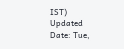IST)
Updated Date: Tue,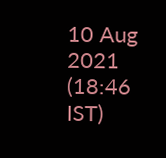10 Aug 2021 (18:46 IST)